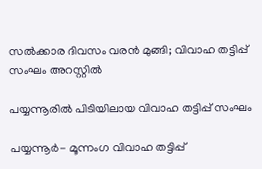സല്‍ക്കാര ദിവസം വരന്‍ മുങ്ങി; വിവാഹ തട്ടിപ്പ് സംഘം അറസ്റ്റില്‍

പയ്യന്നൂരില്‍ പിടിയിലായ വിവാഹ തട്ടിപ്പ് സംഘം

പയ്യന്നൂര്‍- മൂന്നംഗ വിവാഹ തട്ടിപ്പ്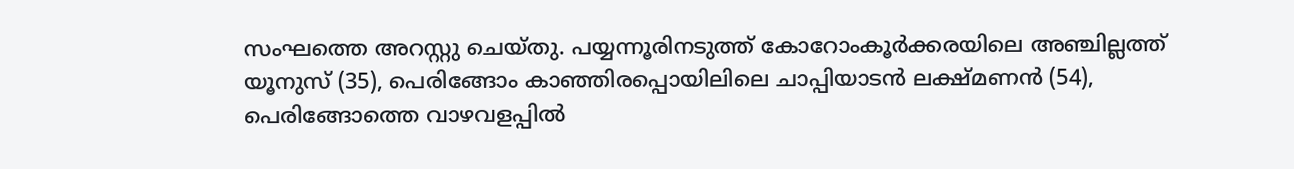സംഘത്തെ അറസ്റ്റു ചെയ്തു. പയ്യന്നൂരിനടുത്ത് കോറോംകൂര്‍ക്കരയിലെ അഞ്ചില്ലത്ത് യൂനുസ് (35), പെരിങ്ങോം കാഞ്ഞിരപ്പൊയിലിലെ ചാപ്പിയാടന്‍ ലക്ഷ്മണന്‍ (54), പെരിങ്ങോത്തെ വാഴവളപ്പില്‍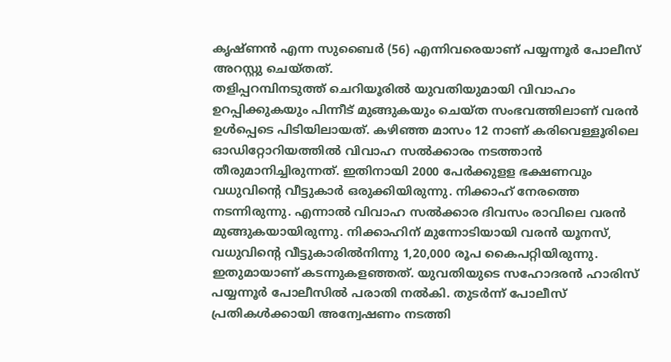കൃഷ്ണന്‍ എന്ന സുബൈര്‍ (56) എന്നിവരെയാണ് പയ്യന്നൂര്‍ പോലീസ് അറസ്റ്റു ചെയ്തത്.
തളിപ്പറമ്പിനടുത്ത് ചെറിയൂരില്‍ യുവതിയുമായി വിവാഹം ഉറപ്പിക്കുകയും പിന്നീട് മുങ്ങുകയും ചെയ്ത സംഭവത്തിലാണ് വരന്‍ ഉള്‍പ്പെടെ പിടിയിലായത്. കഴിഞ്ഞ മാസം 12 നാണ് കരിവെള്ളൂരിലെ ഓഡിറ്റോറിയത്തില്‍ വിവാഹ സല്‍ക്കാരം നടത്താന്‍ തീരുമാനിച്ചിരുന്നത്. ഇതിനായി 2000 പേര്‍ക്കുളള ഭക്ഷണവും വധുവിന്റെ വീട്ടുകാര്‍ ഒരുക്കിയിരുന്നു. നിക്കാഹ് നേരത്തെ നടന്നിരുന്നു. എന്നാല്‍ വിവാഹ സല്‍ക്കാര ദിവസം രാവിലെ വരന്‍ മുങ്ങുകയായിരുന്നു. നിക്കാഹിന് മുന്നോടിയായി വരന്‍ യൂനസ്, വധുവിന്റെ വീട്ടുകാരില്‍നിന്നു 1,20,000 രൂപ കൈപറ്റിയിരുന്നു. ഇതുമായാണ് കടന്നുകളഞ്ഞത്. യുവതിയുടെ സഹോദരന്‍ ഹാരിസ് പയ്യന്നൂര്‍ പോലീസില്‍ പരാതി നല്‍കി. തുടര്‍ന്ന് പോലീസ് പ്രതികള്‍ക്കായി അന്വേഷണം നടത്തി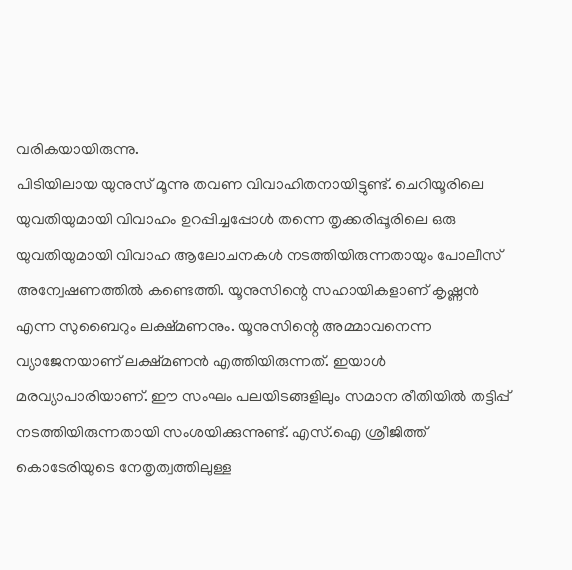വരികയായിരുന്നു.
പിടിയിലായ യുനുസ് മൂന്നു തവണ വിവാഹിതനായിട്ടുണ്ട്. ചെറിയൂരിലെ യുവതിയുമായി വിവാഹം ഉറപ്പിച്ചപ്പോള്‍ തന്നെ തൃക്കരിപ്പൂരിലെ ഒരു യുവതിയുമായി വിവാഹ ആലോചനകള്‍ നടത്തിയിരുന്നതായും പോലീസ് അന്വേഷണത്തില്‍ കണ്ടെത്തി. യൂനുസിന്റെ സഹായികളാണ് കൃഷ്ണന്‍ എന്ന സുബൈറും ലക്ഷ്മണനും. യൂനുസിന്റെ അമ്മാവനെന്ന വ്യാജേനയാണ് ലക്ഷ്മണന്‍ എത്തിയിരുന്നത്. ഇയാള്‍ മരവ്യാപാരിയാണ്. ഈ സംഘം പലയിടങ്ങളിലും സമാന രീതിയില്‍ തട്ടിപ്പ് നടത്തിയിരുന്നതായി സംശയിക്കുന്നുണ്ട്. എസ്.ഐ ശ്രീജിത്ത് കൊടേരിയുടെ നേതൃത്വത്തിലുള്ള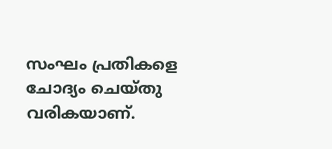സംഘം പ്രതികളെ ചോദ്യം ചെയ്തു വരികയാണ്.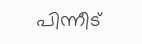പിന്നീട്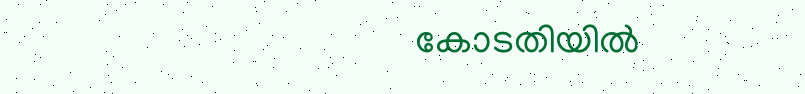കോടതിയില്‍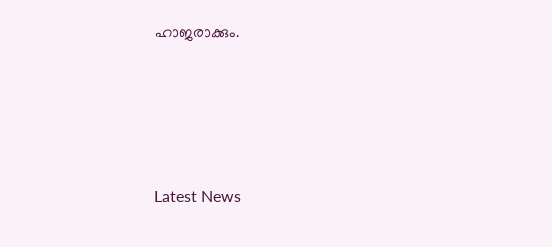ഹാജരാക്കും.





Latest News